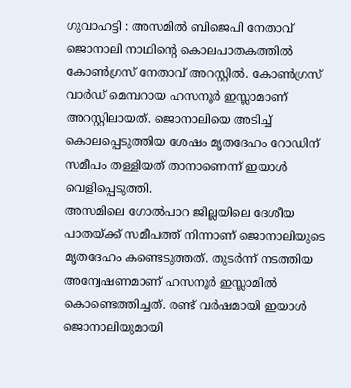ഗുവാഹട്ടി : അസമിൽ ബിജെപി നേതാവ് ജൊനാലി നാഥിന്റെ കൊലപാതകത്തിൽ കോൺഗ്രസ് നേതാവ് അറസ്റ്റിൽ. കോൺഗ്രസ് വാർഡ് മെമ്പറായ ഹസനൂർ ഇസ്ലാമാണ് അറസ്റ്റിലായത്. ജൊനാലിയെ അടിച്ച് കൊലപ്പെടുത്തിയ ശേഷം മൃതദേഹം റോഡിന് സമീപം തള്ളിയത് താനാണെന്ന് ഇയാൾ വെളിപ്പെടുത്തി.
അസമിലെ ഗോൽപാറ ജില്ലയിലെ ദേശീയ പാതയ്ക്ക് സമീപത്ത് നിന്നാണ് ജൊനാലിയുടെ മൃതദേഹം കണ്ടെടുത്തത്. തുടർന്ന് നടത്തിയ അന്വേഷണമാണ് ഹസനൂർ ഇസ്ലാമിൽ കൊണ്ടെത്തിച്ചത്. രണ്ട് വർഷമായി ഇയാൾ ജൊനാലിയുമായി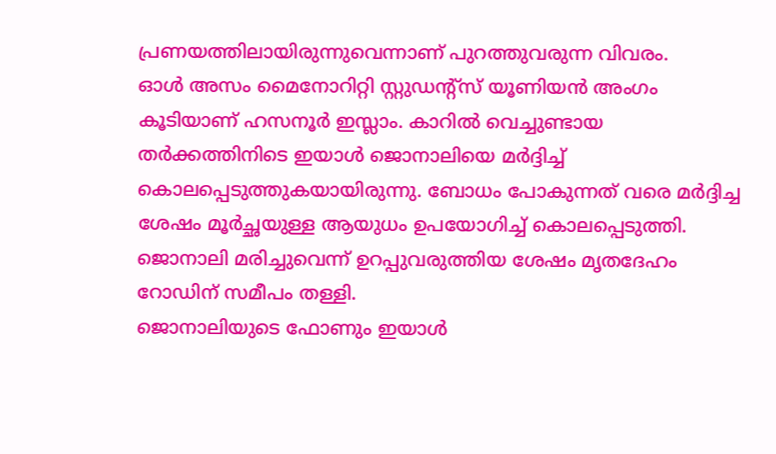പ്രണയത്തിലായിരുന്നുവെന്നാണ് പുറത്തുവരുന്ന വിവരം.
ഓൾ അസം മൈനോറിറ്റി സ്റ്റുഡന്റ്സ് യൂണിയൻ അംഗം കൂടിയാണ് ഹസനൂർ ഇസ്ലാം. കാറിൽ വെച്ചുണ്ടായ തർക്കത്തിനിടെ ഇയാൾ ജൊനാലിയെ മർദ്ദിച്ച് കൊലപ്പെടുത്തുകയായിരുന്നു. ബോധം പോകുന്നത് വരെ മർദ്ദിച്ച ശേഷം മൂർച്ഛയുള്ള ആയുധം ഉപയോഗിച്ച് കൊലപ്പെടുത്തി. ജൊനാലി മരിച്ചുവെന്ന് ഉറപ്പുവരുത്തിയ ശേഷം മൃതദേഹം റോഡിന് സമീപം തള്ളി.
ജൊനാലിയുടെ ഫോണും ഇയാൾ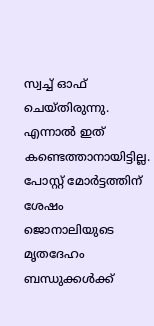സ്വച്ച് ഓഫ് ചെയ്തിരുന്നു. എന്നാൽ ഇത് കണ്ടെത്താനായിട്ടില്ല. പോസ്റ്റ് മോർട്ടത്തിന് ശേഷം ജൊനാലിയുടെ മൃതദേഹം ബന്ധുക്കൾക്ക്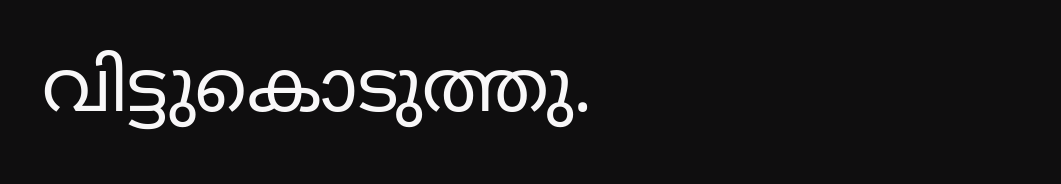വിട്ടുകൊടുത്തു.